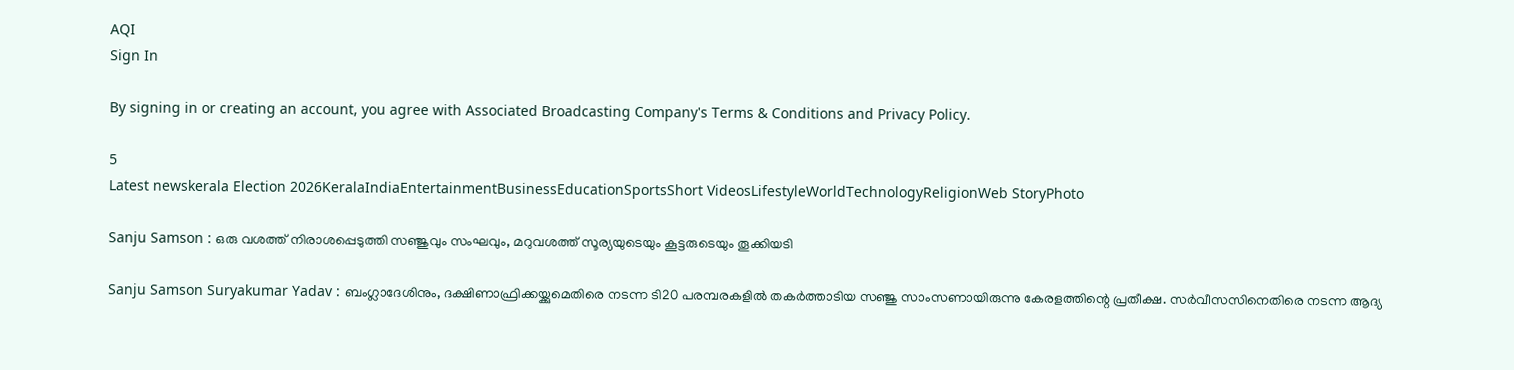AQI
Sign In

By signing in or creating an account, you agree with Associated Broadcasting Company's Terms & Conditions and Privacy Policy.

5
Latest newskerala Election 2026KeralaIndiaEntertainmentBusinessEducationSportsShort VideosLifestyleWorldTechnologyReligionWeb StoryPhoto

Sanju Samson : ഒരു വശത്ത് നിരാശപ്പെടുത്തി സഞ്ജുവും സംഘവും, മറുവശത്ത് സൂര്യയുടെയും കൂട്ടരുടെയും തൂക്കിയടി

Sanju Samson Suryakumar Yadav : ബംഗ്ലാദേശിനും, ദക്ഷിണാഫ്രിക്കയ്ക്കുമെതിരെ നടന്ന ടി20 പരമ്പരകളില്‍ തകര്‍ത്താടിയ സഞ്ജു സാംസണായിരുന്നു കേരളത്തിന്റെ പ്രതീക്ഷ. സര്‍വീസസിനെതിരെ നടന്ന ആദ്യ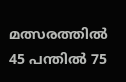മത്സരത്തില്‍ 45 പന്തില്‍ 75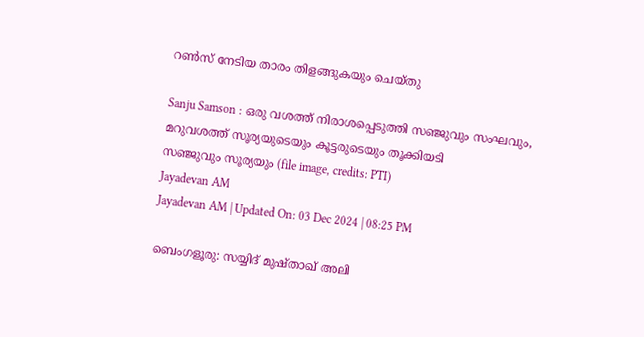റണ്‍സ് നേടിയ താരം തിളങ്ങുകയും ചെയ്തു

Sanju Samson : ഒരു വശത്ത് നിരാശപ്പെടുത്തി സഞ്ജുവും സംഘവും, മറുവശത്ത് സൂര്യയുടെയും കൂട്ടരുടെയും തൂക്കിയടി
സഞ്ജുവും സൂര്യയും (file image, credits: PTI)
Jayadevan AM
Jayadevan AM | Updated On: 03 Dec 2024 | 08:25 PM

ബെംഗളൂരു: സയ്യിദ് മുഷ്താഖ് അലി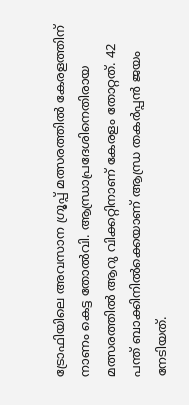ട്രോഫിയിലെ അവസാന ഗ്രൂപ്പ് മത്സരത്തില്‍ കേരളത്തിന് നാണം കെട്ട തോല്‍വി. ആന്ധ്രാപ്രദേശിനെതിരായ മത്സരത്തില്‍ ആറു വിക്കറ്റിനാണ് കേരളം തോറ്റത്. 42 പന്ത് ബാക്കിനില്‍ക്കെയാണ് ആന്ധ്ര തകര്‍പ്പന്‍ ജയം നേടിയത്.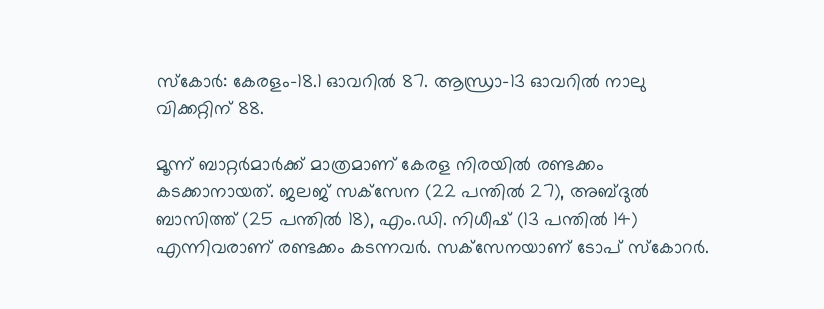സ്‌കോര്‍: കേരളം-18.1 ഓവറില്‍ 87. ആന്ധ്രാ-13 ഓവറില്‍ നാലു വിക്കറ്റിന് 88.

മൂന്ന് ബാറ്റര്‍മാര്‍ക്ക് മാത്രമാണ് കേരള നിരയില്‍ രണ്ടക്കം കടക്കാനായത്. ജലജ് സക്‌സേന (22 പന്തില്‍ 27), അബ്ദുല്‍ ബാസിത്ത് (25 പന്തില്‍ 18), എം.ഡി. നിധീഷ് (13 പന്തില്‍ 14) എന്നിവരാണ് രണ്ടക്കം കടന്നവര്‍. സക്‌സേനയാണ് ടോപ് സ്‌കോറര്‍.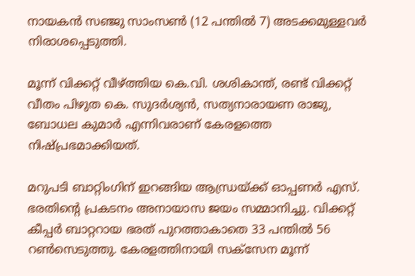നായകന്‍ സഞ്ജു സാംസണ്‍ (12 പന്തില്‍ 7) അടക്കമുള്ളവര്‍ നിരാശപ്പെടുത്തി.

മൂന്ന് വിക്കറ്റ് വീഴ്ത്തിയ കെ.വി. ശശികാന്ത്, രണ്ട് വിക്കറ്റ് വീതം പിഴുത കെ. സുദര്‍ശ്യന്‍, സത്യനാരായണ രാജു, ബോധല കുമാര്‍ എന്നിവരാണ് കേരളത്തെ നിഷ്പ്രഭമാക്കിയത്.

മറുപടി ബാറ്റിംഗിന് ഇറങ്ങിയ ആന്ധ്രയ്ക്ക് ഓപ്പണര്‍ എസ്. ഭരതിന്റെ പ്രകടനം അനായാസ ജയം സമ്മാനിച്ചു. വിക്കറ്റ് കീപ്പര്‍ ബാറ്ററായ ഭരത് പുറത്താകാതെ 33 പന്തില്‍ 56 റണ്‍സെടുത്തു. കേരളത്തിനായി സക്‌സേന മൂന്ന്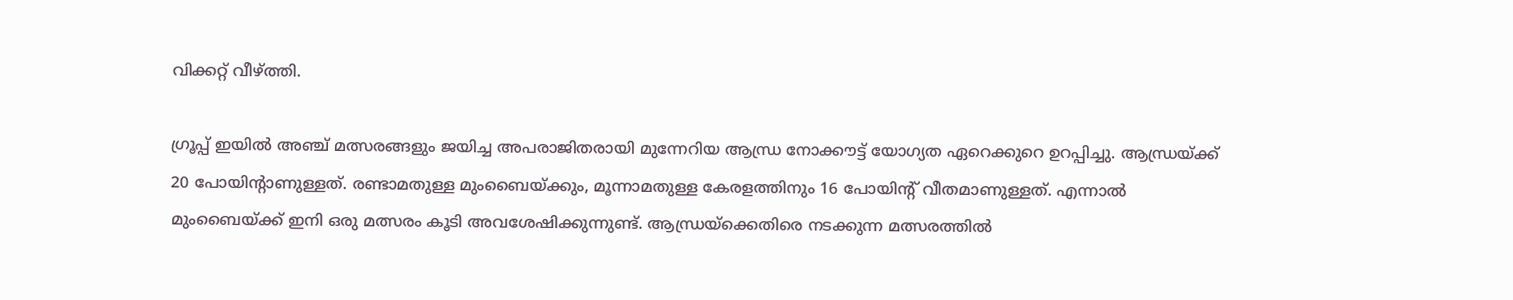വിക്കറ്റ് വീഴ്ത്തി.

ഗ്രൂപ്പ് ഇയില്‍ അഞ്ച് മത്സരങ്ങളും ജയിച്ച അപരാജിതരായി മുന്നേറിയ ആന്ധ്ര നോക്കൗട്ട് യോഗ്യത ഏറെക്കുറെ ഉറപ്പിച്ചു. ആന്ധ്രയ്ക്ക് 20 പോയിന്റാണുള്ളത്. രണ്ടാമതുള്ള മുംബൈയ്ക്കും, മൂന്നാമതുള്ള കേരളത്തിനും 16 പോയിന്റ് വീതമാണുള്ളത്. എന്നാല്‍ മുംബൈയ്ക്ക് ഇനി ഒരു മത്സരം കൂടി അവശേഷിക്കുന്നുണ്ട്. ആന്ധ്രയ്‌ക്കെതിരെ നടക്കുന്ന മത്സരത്തില്‍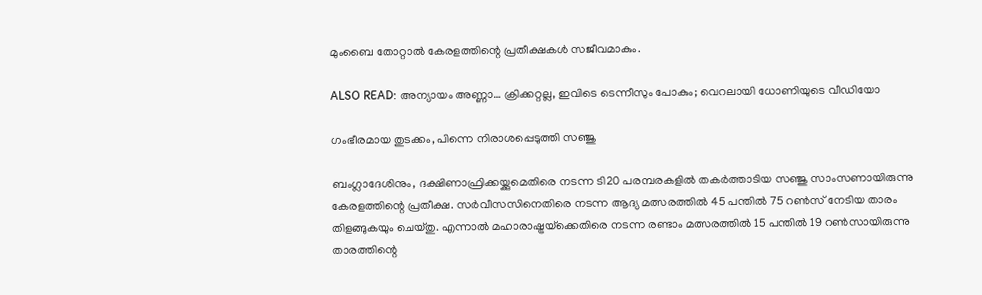മുംബൈ തോറ്റാല്‍ കേരളത്തിന്റെ പ്രതീക്ഷകള്‍ സജീവമാകും.

ALSO READ: അന്യായം അണ്ണാ… ക്രിക്കറ്റല്ല, ഇവിടെ ടെന്നീസും പോകും; വെറലായി ധോണിയുടെ വീഡിയോ

ഗംഭീരമായ തുടക്കം, പിന്നെ നിരാശപ്പെടുത്തി സഞ്ജു

ബംഗ്ലാദേശിനും, ദക്ഷിണാഫ്രിക്കയ്ക്കുമെതിരെ നടന്ന ടി20 പരമ്പരകളില്‍ തകര്‍ത്താടിയ സഞ്ജു സാംസണായിരുന്നു കേരളത്തിന്റെ പ്രതീക്ഷ. സര്‍വീസസിനെതിരെ നടന്ന ആദ്യ മത്സരത്തില്‍ 45 പന്തില്‍ 75 റണ്‍സ് നേടിയ താരം തിളങ്ങുകയും ചെയ്തു. എന്നാല്‍ മഹാരാഷ്ട്രയ്‌ക്കെതിരെ നടന്ന രണ്ടാം മത്സരത്തില്‍ 15 പന്തില്‍ 19 റണ്‍സായിരുന്നു താരത്തിന്റെ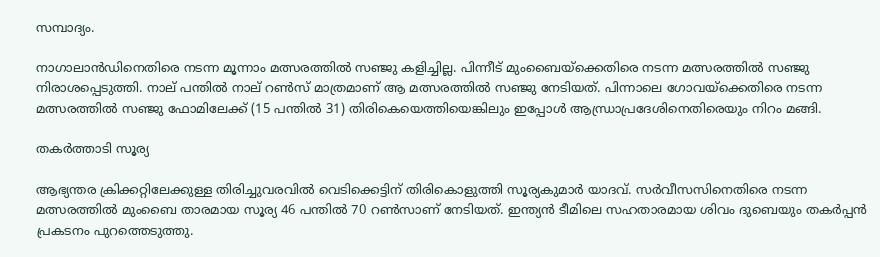സമ്പാദ്യം.

നാഗാലാന്‍ഡിനെതിരെ നടന്ന മൂന്നാം മത്സരത്തില്‍ സഞ്ജു കളിച്ചില്ല. പിന്നീട് മുംബൈയ്‌ക്കെതിരെ നടന്ന മത്സരത്തില്‍ സഞ്ജു നിരാശപ്പെടുത്തി. നാല് പന്തില്‍ നാല് റണ്‍സ് മാത്രമാണ് ആ മത്സരത്തില്‍ സഞ്ജു നേടിയത്. പിന്നാലെ ഗോവയ്‌ക്കെതിരെ നടന്ന മത്സരത്തില്‍ സഞ്ജു ഫോമിലേക്ക് (15 പന്തില്‍ 31) തിരികെയെത്തിയെങ്കിലും ഇപ്പോള്‍ ആന്ധ്രാപ്രദേശിനെതിരെയും നിറം മങ്ങി.

തകര്‍ത്താടി സൂര്യ

ആഭ്യന്തര ക്രിക്കറ്റിലേക്കുള്ള തിരിച്ചുവരവില്‍ വെടിക്കെട്ടിന് തിരികൊളുത്തി സൂര്യകുമാര്‍ യാദവ്. സര്‍വീസസിനെതിരെ നടന്ന മത്സരത്തില്‍ മുംബൈ താരമായ സൂര്യ 46 പന്തില്‍ 70 റണ്‍സാണ് നേടിയത്. ഇന്ത്യന്‍ ടീമിലെ സഹതാരമായ ശിവം ദുബെയും തകര്‍പ്പന്‍ പ്രകടനം പുറത്തെടുത്തു.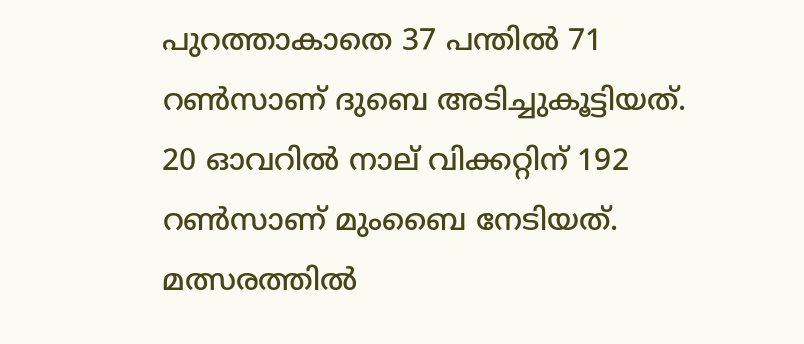പുറത്താകാതെ 37 പന്തില്‍ 71 റണ്‍സാണ് ദുബെ അടിച്ചുകൂട്ടിയത്. 20 ഓവറില്‍ നാല് വിക്കറ്റിന് 192 റണ്‍സാണ് മുംബൈ നേടിയത്. മത്സരത്തില്‍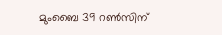മുംബൈ 39 റണ്‍സിന്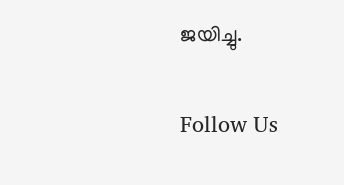ജയിച്ചു.

Follow Us